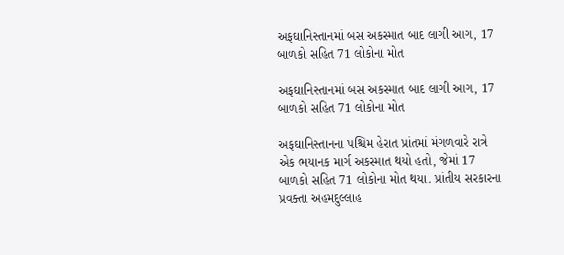અફઘાનિસ્તાનમાં બસ અકસ્માત બાદ લાગી આગ, 17 બાળકો સહિત 71 લોકોના મોત

અફઘાનિસ્તાનમાં બસ અકસ્માત બાદ લાગી આગ, 17 બાળકો સહિત 71 લોકોના મોત

અફઘાનિસ્તાનના પશ્ચિમ હેરાત પ્રાંતમાં મંગળવારે રાત્રે એક ભયાનક માર્ગ અકસ્માત થયો હતો, જેમાં 17 બાળકો સહિત 71 લોકોના મોત થયા. પ્રાંતીય સરકારના પ્રવક્તા અહમદુલ્લાહ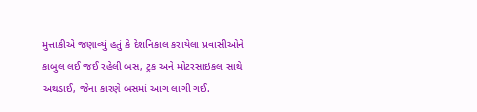મુત્તાકીએ જણાવ્યું હતું કે દેશનિકાલ કરાયેલા પ્રવાસીઓને કાબુલ લઈ જઈ રહેલી બસ, ટ્રક અને મોટરસાઇકલ સાથે અથડાઈ, જેના કારણે બસમાં આગ લાગી ગઈ.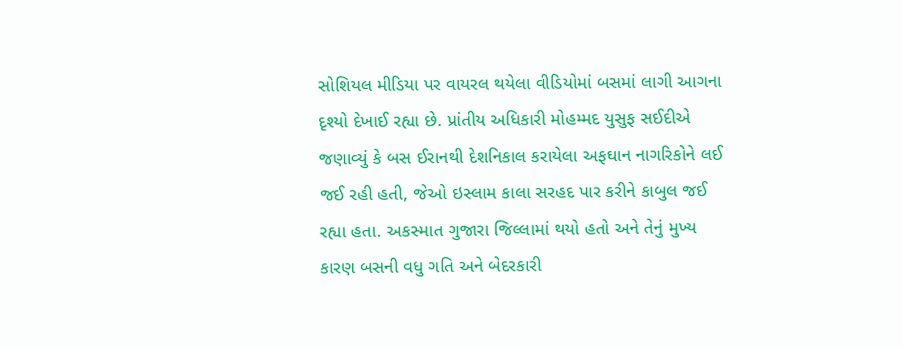સોશિયલ મીડિયા પર વાયરલ થયેલા વીડિયોમાં બસમાં લાગી આગના દૃશ્યો દેખાઈ રહ્યા છે. પ્રાંતીય અધિકારી મોહમ્મદ યુસુફ સઈદીએ જણાવ્યું કે બસ ઈરાનથી દેશનિકાલ કરાયેલા અફઘાન નાગરિકોને લઈ જઈ રહી હતી, જેઓ ઇસ્લામ કાલા સરહદ પાર કરીને કાબુલ જઈ રહ્યા હતા. અકસ્માત ગુજારા જિલ્લામાં થયો હતો અને તેનું મુખ્ય કારણ બસની વધુ ગતિ અને બેદરકારી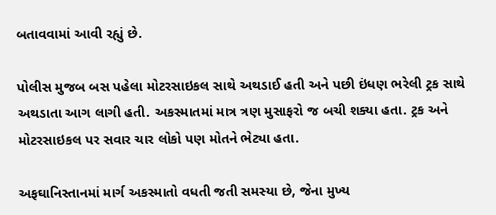બતાવવામાં આવી રહ્યું છે.

પોલીસ મુજબ બસ પહેલા મોટરસાઇકલ સાથે અથડાઈ હતી અને પછી ઇંધણ ભરેલી ટ્રક સાથે અથડાતા આગ લાગી હતી. અકસ્માતમાં માત્ર ત્રણ મુસાફરો જ બચી શક્યા હતા. ટ્રક અને મોટરસાઇકલ પર સવાર ચાર લોકો પણ મોતને ભેટ્યા હતા.

અફઘાનિસ્તાનમાં માર્ગ અકસ્માતો વધતી જતી સમસ્યા છે, જેના મુખ્ય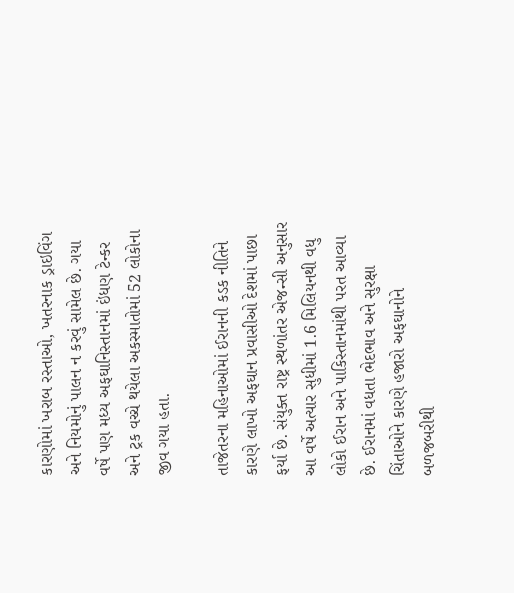કારણોમાં ખરાબ રસ્તાઓ, ખતરનાક ડ્રાઇવિંગ અને નિયમોનું પાલન ન કરવું સામેલ છે. ગયા વર્ષે પણ મધ્ય અફઘાનિસ્તાનમાં ઇંધણ ટેન્કર અને ટ્રક વચ્ચે થયેલા અકસ્માતોમાં 52 લોકોના જીવ ગયા હતા.

તાજેતરના મહિનાઓમાં ઈરાનની કડક નીતિને કારણે લાખો અફઘાન પ્રવાસીઓ દેશમાં પાછા ફર્યા છે. સંયુક્ત રાષ્ટ્ર સ્થળાંતર એજન્સી અનુસાર આ વર્ષે અત્યાર સુધીમાં 1.6 મિલિયનથી વધુ લોકો ઈરાન અને પાકિસ્તાનમાંથી પરત આવ્યા છે. ઈરાનમાં વધતા ભેદભાવ અને સુરક્ષા ચિંતાઓને કારણે હજારો અફઘાનોને બળજબરીથી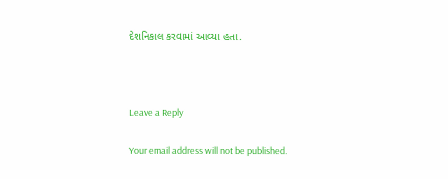દેશનિકાલ કરવામાં આવ્યા હતા.



Leave a Reply

Your email address will not be published.